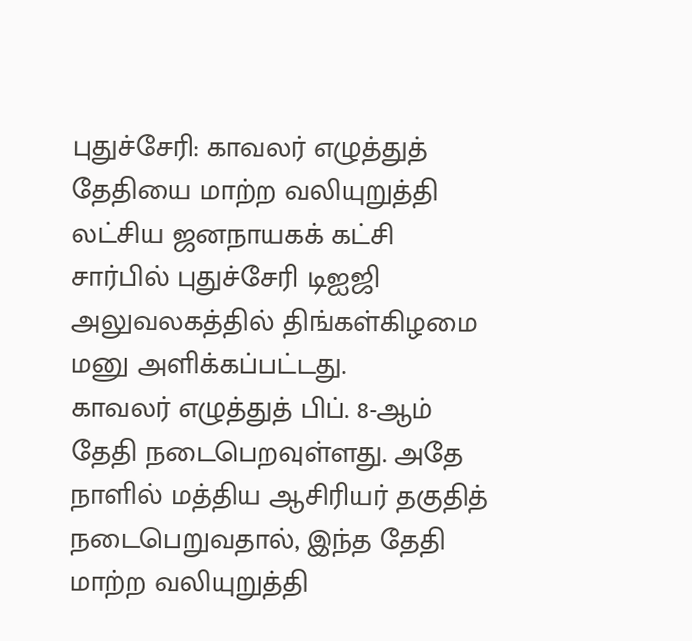புதுச்சேரி: காவலர் எழுத்துத் தேதியை மாற்ற வலியுறுத்தி லட்சிய ஜனநாயகக் கட்சி சார்பில் புதுச்சேரி டிஐஜி அலுவலகத்தில் திங்கள்கிழமை மனு அளிக்கப்பட்டது.
காவலர் எழுத்துத் பிப். 8-ஆம் தேதி நடைபெறவுள்ளது. அதே நாளில் மத்திய ஆசிரியர் தகுதித் நடைபெறுவதால், இந்த தேதி மாற்ற வலியுறுத்தி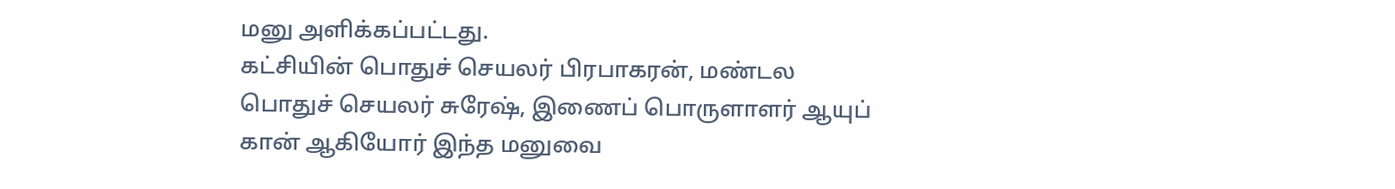மனு அளிக்கப்பட்டது.
கட்சியின் பொதுச் செயலர் பிரபாகரன், மண்டல பொதுச் செயலர் சுரேஷ், இணைப் பொருளாளர் ஆயுப் கான் ஆகியோர் இந்த மனுவை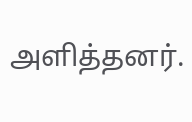அளித்தனர்.